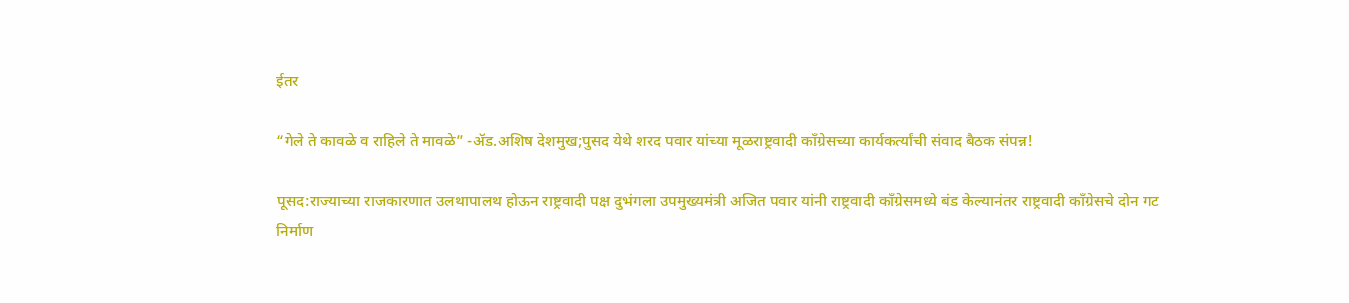ईतर

“गेले ते कावळे व राहिले ते मावळे” -ॲड.अशिष देशमुख;पुसद येथे शरद पवार यांच्या मूळराष्ट्रवादी काँग्रेसच्या कार्यकर्त्यांची संवाद बैठक संपन्न!

पूसद:राज्याच्या राजकारणात उलथापालथ होऊन राष्ट्रवादी पक्ष दुभंगला उपमुख्यमंत्री अजित पवार यांनी राष्ट्रवादी काँग्रेसमध्ये बंड केल्यानंतर राष्ट्रवादी काँग्रेसचे दोन गट निर्माण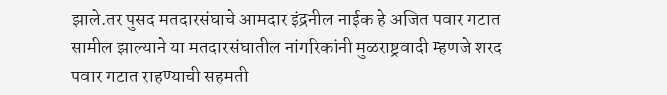झाले.तर पुसद मतदारसंघाचे आमदार इंद्रनील नाईक हे अजित पवार गटात सामील झाल्याने या मतदारसंघातील नांगरिकांनी मुळराष्ट्रवादी म्हणजे शरद पवार गटात राहण्याची सहमती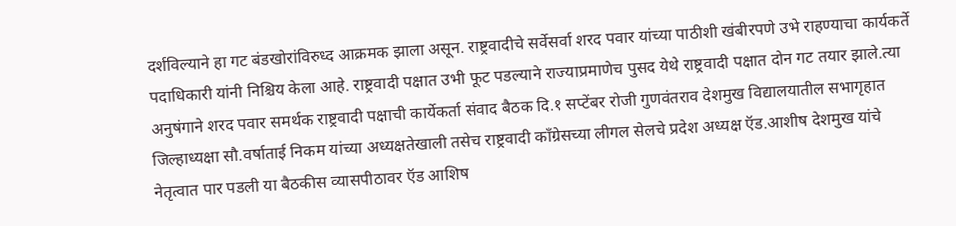दर्शविल्याने हा गट बंडखोरांविरुध्द आक्रमक झाला असून. राष्ट्रवादीचे सर्वेसर्वा शरद पवार यांच्या पाठीशी खंबीरपणे उभे राहण्याचा कार्यकर्ते पदाधिकारी यांनी निश्चिय केला आहे. राष्ट्रवादी पक्षात उभी फूट पडल्याने राज्याप्रमाणेच पुसद येथे राष्ट्रवादी पक्षात दोन गट तयार झाले.त्या अनुषंगाने शरद पवार समर्थक राष्ट्रवादी पक्षाची कार्येकर्ता संवाद बैठक दि.१ सप्टेंबर रोजी गुणवंतराव देशमुख विद्यालयातील सभागृहात जिल्हाध्यक्षा सौ.वर्षाताई निकम यांच्या अध्यक्षतेखाली तसेच राष्ट्रवादी काँग्रेसच्या लीगल सेलचे प्रदेश अध्यक्ष ऍड.आशीष देशमुख यांचे नेतृत्वात पार पडली या बैठकीस व्यासपीठावर ऍड आशिष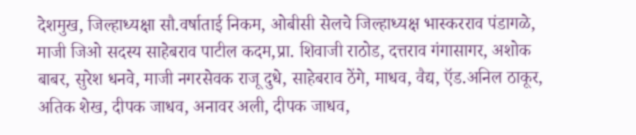देशमुख, जिल्हाध्यक्षा सौ.वर्षाताई निकम, ओबीसी सेलचे जिल्हाध्यक्ष भास्करराव पंडागळे, माजी जिओ सदस्य साहेबराव पाटील कदम,प्रा. शिवाजी राठोड, दत्तराव गंगासागर, अशोक बाबर, सुरेश धनवे, माजी नगरसेवक राजू दुधे, साहेबराव ठेंगे, माधव, वैद्य, ऍड.अनिल ठाकूर, अतिक शेख, दीपक जाधव, अनावर अली, दीपक जाधव,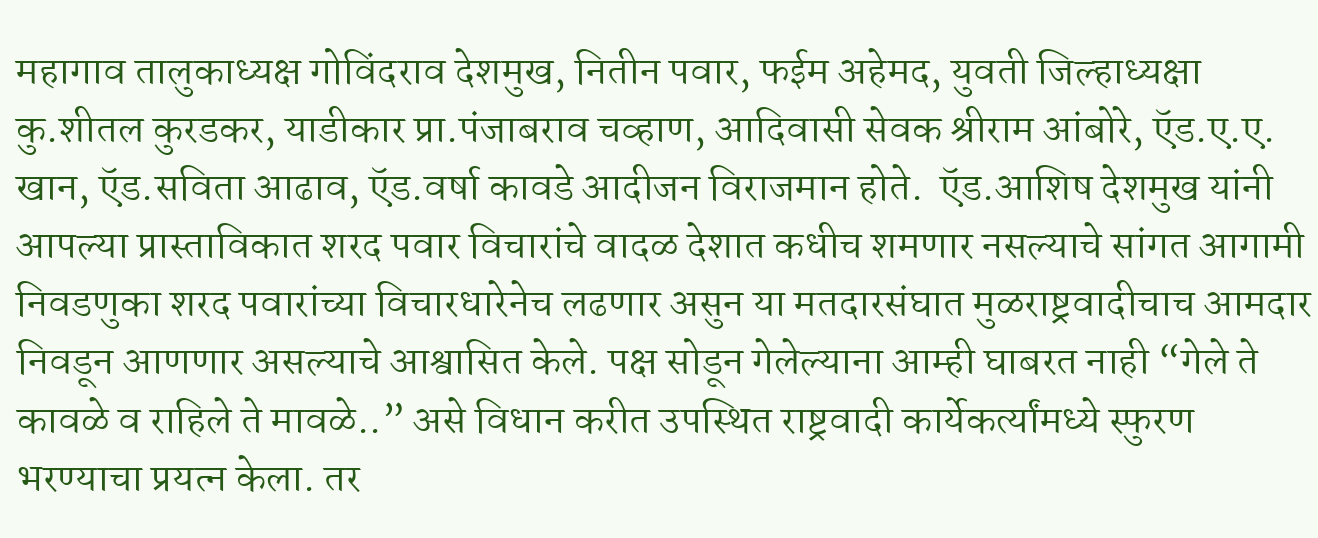महागाव तालुकाध्यक्ष गोविंदराव देशमुख, नितीन पवार, फईम अहेमद, युवती जिल्हाध्यक्षा कु.शीतल कुरडकर, याडीकार प्रा.पंजाबराव चव्हाण, आदिवासी सेवक श्रीराम आंबोरे, ऍड.ए.ए. खान, ऍड.सविता आढाव, ऍड.वर्षा कावडे आदीजन विराजमान होते.  ऍड.आशिष देशमुख यांनी आपल्या प्रास्ताविकात शरद पवार विचारांचे वादळ देशात कधीच शमणार नसल्याचे सांगत आगामी निवडणुका शरद पवारांच्या विचारधारेनेच लढणार असुन या मतदारसंघात मुळराष्ट्रवादीचाच आमदार निवडून आणणार असल्याचे आश्वासित केले. पक्ष सोडून गेलेल्याना आम्ही घाबरत नाही “गेले ते कावळे व राहिले ते मावळे..” असे विधान करीत उपस्थित राष्ट्रवादी कार्येकर्त्यांमध्ये स्फुरण भरण्याचा प्रयत्न केला. तर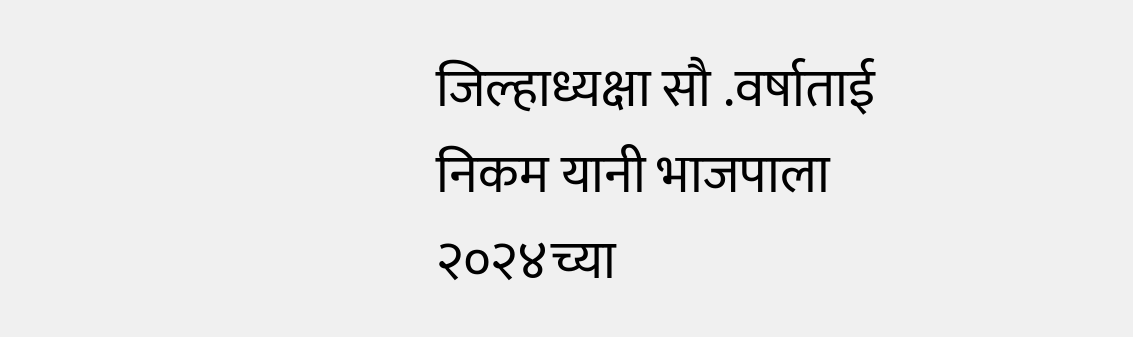जिल्हाध्यक्षा सौ .वर्षाताई निकम यानी भाजपाला २०२४च्या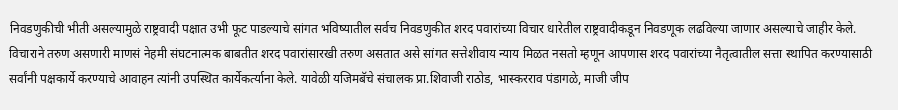निवडणुकीची भीती असल्यामुळे राष्ट्रवादी पक्षात उभी फूट पाडल्याचे सांगत भविष्यातील सर्वच निवडणुकीत शरद पवारांच्या विचार धारेतील राष्ट्रवादीकडून निवडणूक लढविल्या जाणार असल्याचे जाहीर केले. विचाराने तरुण असणारी माणसं नेहमी संघटनात्मक बाबतीत शरद पवारांसारखी तरुण असतात असे सांगत सत्तेशीवाय न्याय मिळत नसतो म्हणून आपणास शरद पवारांच्या नैतृत्वातील सत्ता स्थापित करण्यासाठी सर्वांनी पक्षकार्ये करण्याचे आवाहन त्यांनी उपस्थित कार्येकर्त्याना केले. यावेळी यजिमबॅचे संचालक प्रा.शिवाजी राठोड, भास्करराव पंडागळे, माजी जीप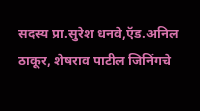सदस्य प्रा.सुरेश धनवे,ऍड.अनिल ठाकूर, शेषराव पाटील जिनिंगचे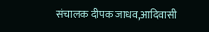संचालक दीपक जाधव,आदिवासी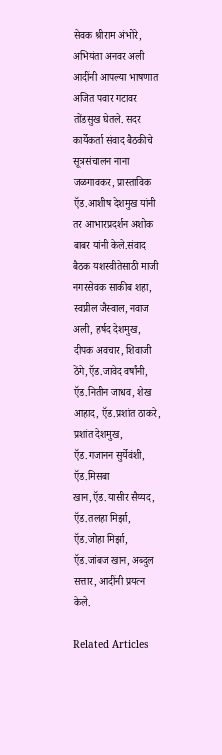सेवक श्रीराम अंभोरे, अभियंता अनवर अली आदींनी आपल्या भाषणात अजित पवार गटावर तोंडसुख घेतले. सदर कार्येकर्ता संवाद बैठकीचे सूत्रसंचालन नाना जळगावकर, प्रास्ताविक ऍड.आशीष देशमुख यांनी तर आभारप्रदर्शन अशोक बाबर यांनी केले.संवाद बैठक यशस्वीतेसाठी माजी नगरसेवक साकीब शहा, स्वप्नील जैस्वाल, नवाज अली, हर्षद देशमुख, दीपक अवचार, शिवाजी ठेंगे,ऍड.जावेद वर्षांनी, ऍड.नितीन जाधव, शेख आहाद, ऍड.प्रशांत ठाकरे, प्रशांत देशमुख, ऍड.गजानन सुर्येवंशी, ऍड.मिसबा खान,ऍड.यासीर सैय्यद, ऍड.तलहा मिर्झा, ऍड.जोहा मिर्झा, ऍड.जांबज खान, अब्दुल सत्तार, आदींनी प्रयत्न केले.

Related Articles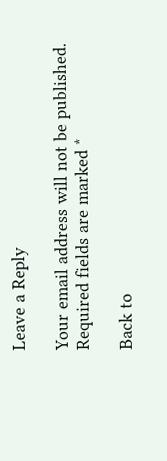Leave a Reply

Your email address will not be published. Required fields are marked *

Back to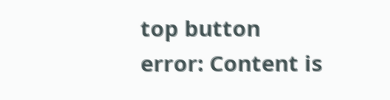top button
error: Content is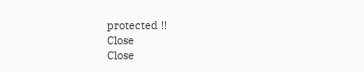protected !!
Close
Close